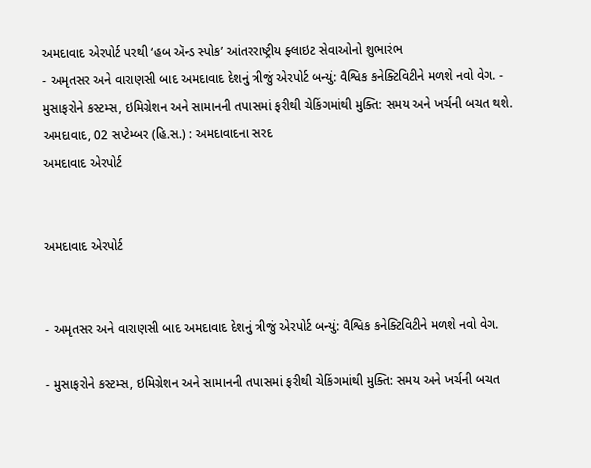અમદાવાદ એરપોર્ટ પરથી ‘હબ ઍન્ડ સ્પોક’ આંતરરાષ્ટ્રીય ફ્લાઇટ સેવાઓનો શુભારંભ
- અમૃતસર અને વારાણસી બાદ અમદાવાદ દેશનું ત્રીજું એરપોર્ટ બન્યું: વૈશ્વિક કનેક્ટિવિટીને મળશે નવો વેગ. - મુસાફરોને કસ્ટમ્સ, ઇમિગ્રેશન અને સામાનની તપાસમાં ફરીથી ચેકિંગમાંથી મુક્તિ: સમય અને ખર્ચની બચત થશે. અમદાવાદ, 02 સપ્ટેમ્બર (હિ.સ.) : અમદાવાદના સરદ
અમદાવાદ એરપોર્ટ


અમદાવાદ એરપોર્ટ


- અમૃતસર અને વારાણસી બાદ અમદાવાદ દેશનું ત્રીજું એરપોર્ટ બન્યું: વૈશ્વિક કનેક્ટિવિટીને મળશે નવો વેગ.

- મુસાફરોને કસ્ટમ્સ, ઇમિગ્રેશન અને સામાનની તપાસમાં ફરીથી ચેકિંગમાંથી મુક્તિ: સમય અને ખર્ચની બચત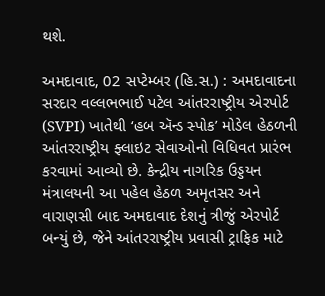થશે.

અમદાવાદ, 02 સપ્ટેમ્બર (હિ.સ.) : અમદાવાદના સરદાર વલ્લભભાઈ પટેલ આંતરરાષ્ટ્રીય એરપોર્ટ (SVPI) ખાતેથી ‘હબ ઍન્ડ સ્પોક’ મોડેલ હેઠળની આંતરરાષ્ટ્રીય ફ્લાઇટ સેવાઓનો વિધિવત પ્રારંભ કરવામાં આવ્યો છે. કેન્દ્રીય નાગરિક ઉડ્ડયન મંત્રાલયની આ પહેલ હેઠળ અમૃતસર અને વારાણસી બાદ અમદાવાદ દેશનું ત્રીજું એરપોર્ટ બન્યું છે, જેને આંતરરાષ્ટ્રીય પ્રવાસી ટ્રાફિક માટે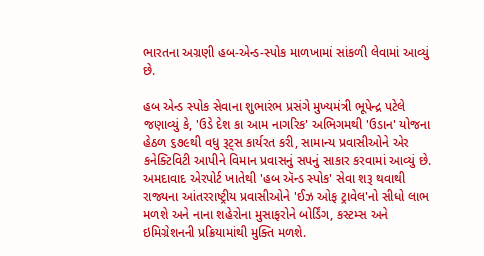ભારતના અગ્રણી હબ-એન્ડ-સ્પોક માળખામાં સાંકળી લેવામાં આવ્યું છે.

હબ એન્ડ સ્પોક સેવાના શુભારંભ પ્રસંગે મુખ્યમંત્રી ભૂપેન્દ્ર પટેલે જણાવ્યું કે, 'ઉડે દેશ કા આમ નાગરિક' અભિગમથી 'ઉડાન' યોજના હેઠળ ૬૭૯થી વધુ રૂટ્સ કાર્યરત કરી, સામાન્ય પ્રવાસીઓને એર કનેક્ટિવિટી આપીને વિમાન પ્રવાસનું સપનું સાકાર કરવામાં આવ્યું છે. અમદાવાદ એરપોર્ટ ખાતેથી 'હબ ઍન્ડ સ્પોક' સેવા શરૂ થવાથી રાજ્યના આંતરરાષ્ટ્રીય પ્રવાસીઓને 'ઈઝ ઓફ ટ્રાવેલ'નો સીધો લાભ મળશે અને નાના શહેરોના મુસાફરોને બોર્ડિંગ, કસ્ટમ્સ અને ઇમિગ્રેશનની પ્રક્રિયામાંથી મુક્તિ મળશે.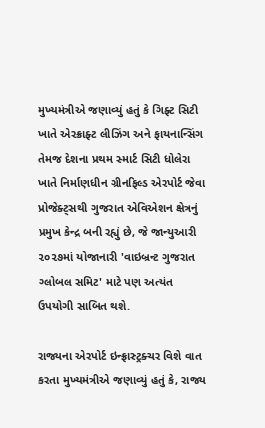મુખ્યમંત્રીએ જણાવ્યું હતું કે ગિફ્ટ સિટી ખાતે એરક્રાફ્ટ લીઝિંગ અને ફાયનાન્સિંગ તેમજ દેશના પ્રથમ સ્માર્ટ સિટી ધોલેરા ખાતે નિર્માણધીન ગ્રીનફિલ્ડ એરપોર્ટ જેવા પ્રોજેક્ટ્સથી ગુજરાત એવિએશન ક્ષેત્રનું પ્રમુખ કેન્દ્ર બની રહ્યું છે, જે જાન્યુઆરી ૨૦૨૭માં યોજાનારી 'વાઇબ્રન્ટ ગુજરાત ગ્લોબલ સમિટ' માટે પણ અત્યંત ઉપયોગી સાબિત થશે.

રાજ્યના એરપોર્ટ ઇન્ફ્રાસ્ટ્રક્ચર વિશે વાત કરતા મુખ્યમંત્રીએ જણાવ્યું હતું કે, રાજ્ય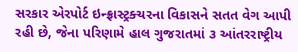સરકાર એરપોર્ટ ઇન્ફ્રાસ્ટ્રક્ચરના વિકાસને સતત વેગ આપી રહી છે, જેના પરિણામે હાલ ગુજરાતમાં ૩ આંતરરાષ્ટ્રીય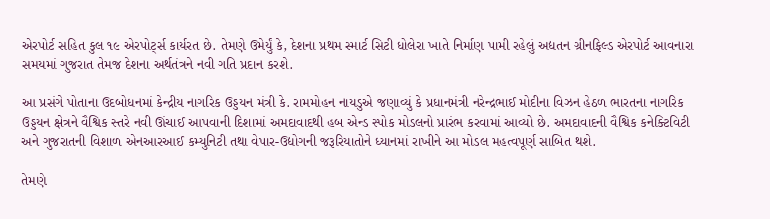એરપોર્ટ સહિત કુલ ૧૯ એરપોર્ટ્સ કાર્યરત છે. તેમણે ઉમેર્યું કે, દેશના પ્રથમ સ્માર્ટ સિટી ધોલેરા ખાતે નિર્માણ પામી રહેલું અદ્યતન ગ્રીનફિલ્ડ એરપોર્ટ આવનારા સમયમાં ગુજરાત તેમજ દેશના અર્થતંત્રને નવી ગતિ પ્રદાન કરશે.

આ પ્રસંગે પોતાના ઉદબોધનમાં કેન્દ્રીય નાગરિક ઉડ્ડયન મંત્રી કે. રામમોહન નાયડુએ જણાવ્યું કે પ્રધાનમંત્રી નરેન્દ્રભાઈ મોદીના વિઝન હેઠળ ભારતના નાગરિક ઉડ્ડયન ક્ષેત્રને વૈશ્વિક સ્તરે નવી ઊંચાઈ આપવાની દિશામાં અમદાવાદથી હબ એન્ડ સ્પોક મોડલનો પ્રારંભ કરવામાં આવ્યો છે. અમદાવાદની વૈશ્વિક કનેક્ટિવિટી અને ગુજરાતની વિશાળ એનઆરઆઈ કમ્યુનિટી તથા વેપાર-ઉદ્યોગની જરૂરિયાતોને ધ્યાનમાં રાખીને આ મોડલ મહત્વપૂર્ણ સાબિત થશે.

તેમણે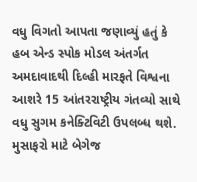વધુ વિગતો આપતા જણાવ્યું હતું કે હબ એન્ડ સ્પોક મોડલ અંતર્ગત અમદાવાદથી દિલ્હી મારફતે વિશ્વના આશરે 15 આંતરરાષ્ટ્રીય ગંતવ્યો સાથે વધુ સુગમ કનેક્ટિવિટી ઉપલબ્ધ થશે. મુસાફરો માટે બેગેજ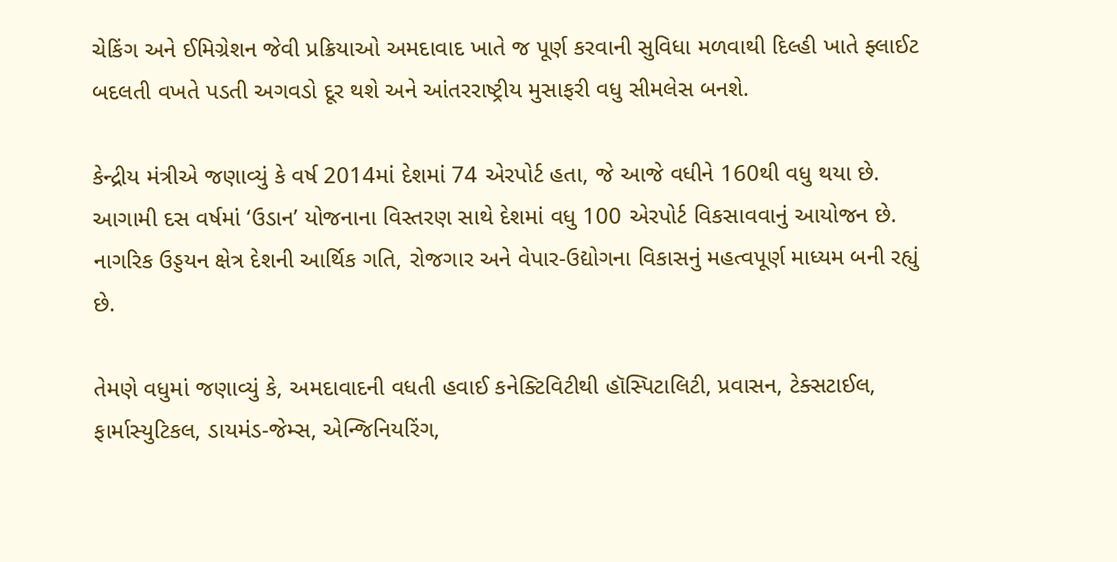ચેકિંગ અને ઈમિગ્રેશન જેવી પ્રક્રિયાઓ અમદાવાદ ખાતે જ પૂર્ણ કરવાની સુવિધા મળવાથી દિલ્હી ખાતે ફ્લાઈટ બદલતી વખતે પડતી અગવડો દૂર થશે અને આંતરરાષ્ટ્રીય મુસાફરી વધુ સીમલેસ બનશે.

કેન્દ્રીય મંત્રીએ જણાવ્યું કે વર્ષ 2014માં દેશમાં 74 એરપોર્ટ હતા, જે આજે વધીને 160થી વધુ થયા છે. આગામી દસ વર્ષમાં ‘ઉડાન’ યોજનાના વિસ્તરણ સાથે દેશમાં વધુ 100 એરપોર્ટ વિકસાવવાનું આયોજન છે. નાગરિક ઉડ્ડયન ક્ષેત્ર દેશની આર્થિક ગતિ, રોજગાર અને વેપાર-ઉદ્યોગના વિકાસનું મહત્વપૂર્ણ માધ્યમ બની રહ્યું છે.

તેમણે વધુમાં જણાવ્યું કે, અમદાવાદની વધતી હવાઈ કનેક્ટિવિટીથી હૉસ્પિટાલિટી, પ્રવાસન, ટેક્સટાઈલ, ફાર્માસ્યુટિકલ, ડાયમંડ-જેમ્સ, એન્જિનિયરિંગ,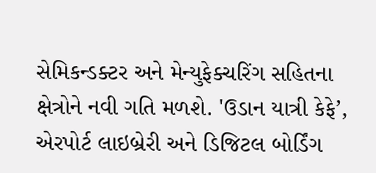સેમિકન્ડક્ટર અને મેન્યુફેક્ચરિંગ સહિતના ક્ષેત્રોને નવી ગતિ મળશે. 'ઉડાન યાત્રી કેફે’, એરપોર્ટ લાઇબ્રેરી અને ડિજિટલ બોર્ડિંગ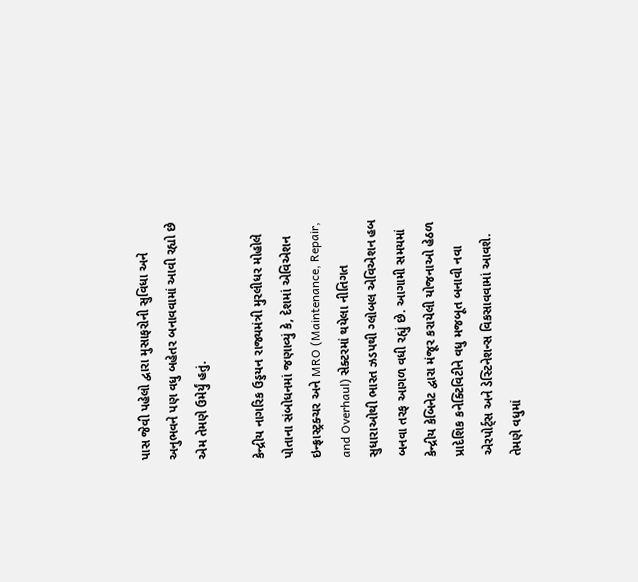પાસ જેવી પહેલો દ્વારા મુસાફરોની સુવિધા અને અનુભવને પણ વધુ બહેતર બનાવવામાં આવી રહ્યો છે એમ તેમણે ઉમેર્યું હતું.

કેન્દ્રીય નાગરિક ઉડ્ડયન રાજ્યમંત્રી મુરલીધર મોહોલે પોતાના સંબોધનમાં જણાવ્યું કે, દેશમાં એવિએશન ઇન્ફ્રાસ્ટ્રક્ચર અને MRO (Maintenance, Repair, and Overhaul) સેક્ટરમાં થયેલા નીતિગત સુધારાઓથી ભારત ઝડપથી ગ્લોબલ એવિએશન હબ બનવા તરફ આગળ વધી રહ્યું છે. આગામી સમયમાં કેન્દ્રીય કેબિનેટ દ્વારા મંજૂર કરાયેલી યોજનાઓ હેઠળ પ્રાદેશિક કનેક્ટિવિટીને વધુ મજબૂત બનાવી નવા એરપોર્ટ્સ અને ડેસ્ટિનેશન્સ વિકસાવવામાં આવશે. તેમણે વધુમાં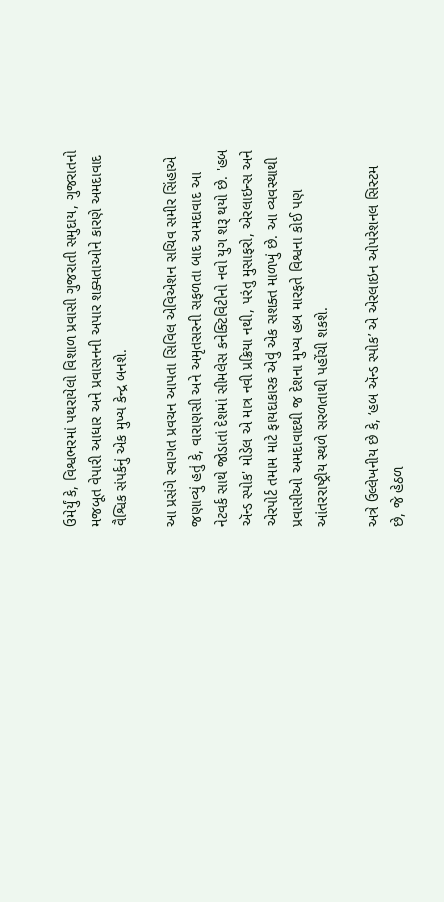ઉમેર્યું કે, વિશ્વભરમાં પથરાયેલો વિશાળ પ્રવાસી ગુજરાતી સમુદાય, ગુજરાતનો મજબૂત વેપારી આધાર અને પ્રવાસનની અપાર શક્યતાઓને કારણે અમદાવાદ વૈશ્વિક સંપર્કનું એક મુખ્ય કેન્દ્ર બનશે.

આ પ્રસંગે સ્વાગત પ્રવચન આપતા સિવિલ એવિએશન સચિવ સમીર સિંહાએ જણાવ્યું હતું કે, વારાણસી અને અમૃતસરની સફળતા બાદ અમદાવાદ આ નેટવર્ક સાથે જોડાતાં દેશમાં સીમલેસ કનેક્ટિવિટીનો નવો યુગ શરૂ થયો છે. 'હબ ઍન્ડ સ્પોક' મોડેલ એ માત્ર નવી પ્રક્રિયા નથી, પરંતુ મુસાફરો, એરલાઇન્સ અને એરપોર્ટ તમામ માટે ફાયદાકારક એવું એક સશક્ત માળખું છે. આ વ્યવસ્થાથી પ્રવાસીઓ અમદાવાદથી જ દેશના મુખ્ય હબ મારફતે વિશ્વના કોઈ પણ આંતરરાષ્ટ્રીય સ્થળે સરળતાથી પહોંચી શકશે.

અત્રે ઉલ્લેખનીય છે કે, ‘હબ ઍન્ડ સ્પોક’ એ એરલાઇન ઓપરેશનલ સિસ્ટમ છે, જે હેઠળ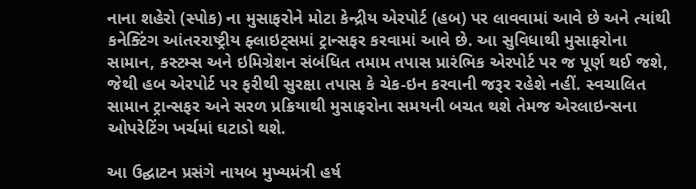નાના શહેરો (સ્પોક) ના મુસાફરોને મોટા કેન્દ્રીય એરપોર્ટ (હબ) પર લાવવામાં આવે છે અને ત્યાંથી કનેક્ટિંગ આંતરરાષ્ટ્રીય ફ્લાઇટ્સમાં ટ્રાન્સફર કરવામાં આવે છે. આ સુવિધાથી મુસાફરોના સામાન, કસ્ટમ્સ અને ઇમિગ્રેશન સંબંધિત તમામ તપાસ પ્રારંભિક એરપોર્ટ પર જ પૂર્ણ થઈ જશે, જેથી હબ એરપોર્ટ પર ફરીથી સુરક્ષા તપાસ કે ચેક-ઇન કરવાની જરૂર રહેશે નહીં. સ્વચાલિત સામાન ટ્રાન્સફર અને સરળ પ્રક્રિયાથી મુસાફરોના સમયની બચત થશે તેમજ એરલાઇન્સના ઓપરેટિંગ ખર્ચમાં ઘટાડો થશે.

આ ઉદ્ઘાટન પ્રસંગે નાયબ મુખ્યમંત્રી હર્ષ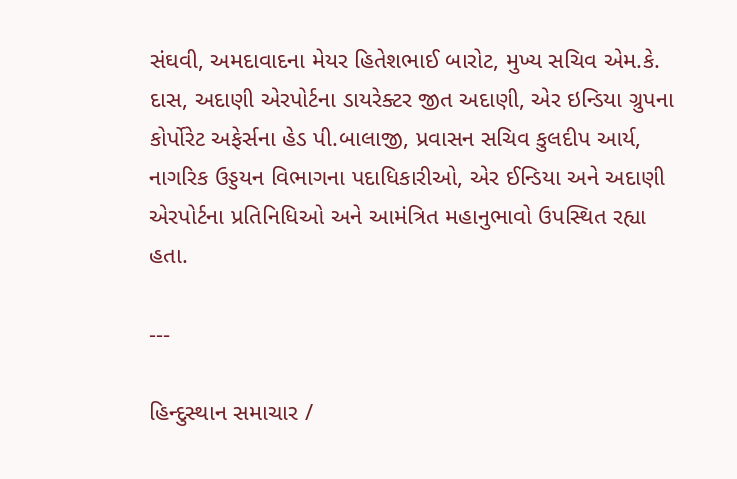સંઘવી, અમદાવાદના મેયર હિતેશભાઈ બારોટ, મુખ્ય સચિવ એમ.કે. દાસ, અદાણી એરપોર્ટના ડાયરેક્ટર જીત અદાણી, એર ઇન્ડિયા ગ્રુપના કોર્પોરેટ અફેર્સના હેડ પી.બાલાજી, પ્રવાસન સચિવ કુલદીપ આર્ય, નાગરિક ઉડ્ડયન વિભાગના પદાધિકારીઓ, એર ઈન્ડિયા અને અદાણી એરપોર્ટના પ્રતિનિધિઓ અને આમંત્રિત મહાનુભાવો ઉપસ્થિત રહ્યા હતા.

---

હિન્દુસ્થાન સમાચાર /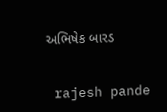અભિષેક બારડ


 rajesh pande